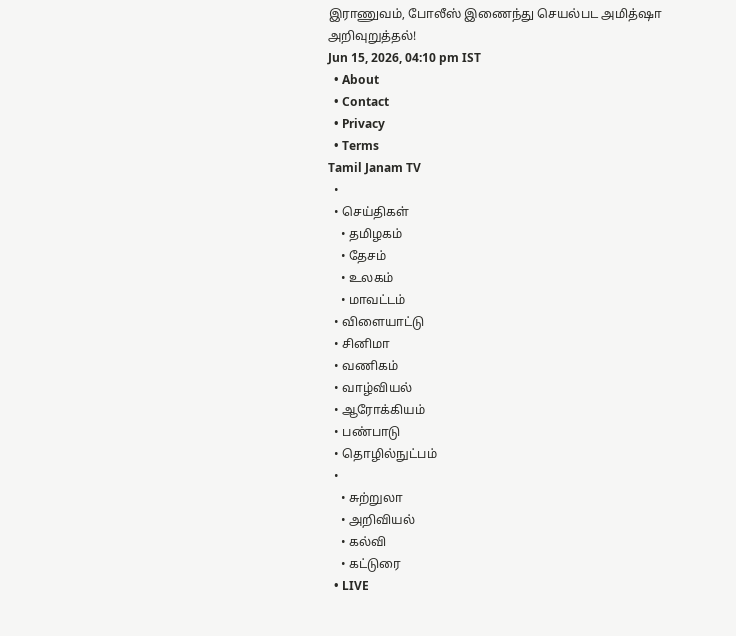இராணுவம், போலீஸ் இணைந்து செயல்பட அமித்ஷா அறிவுறுத்தல்!
Jun 15, 2026, 04:10 pm IST
  • About
  • Contact
  • Privacy
  • Terms
Tamil Janam TV
  •
  • செய்திகள்
    • தமிழகம்
    • தேசம்
    • உலகம்
    • மாவட்டம்
  • விளையாட்டு
  • சினிமா
  • வணிகம்
  • வாழ்வியல்
  • ஆரோக்கியம்
  • பண்பாடு
  • தொழில்நுட்பம்
  •
    • சுற்றுலா
    • அறிவியல்
    • கல்வி
    • கட்டுரை
  • LIVE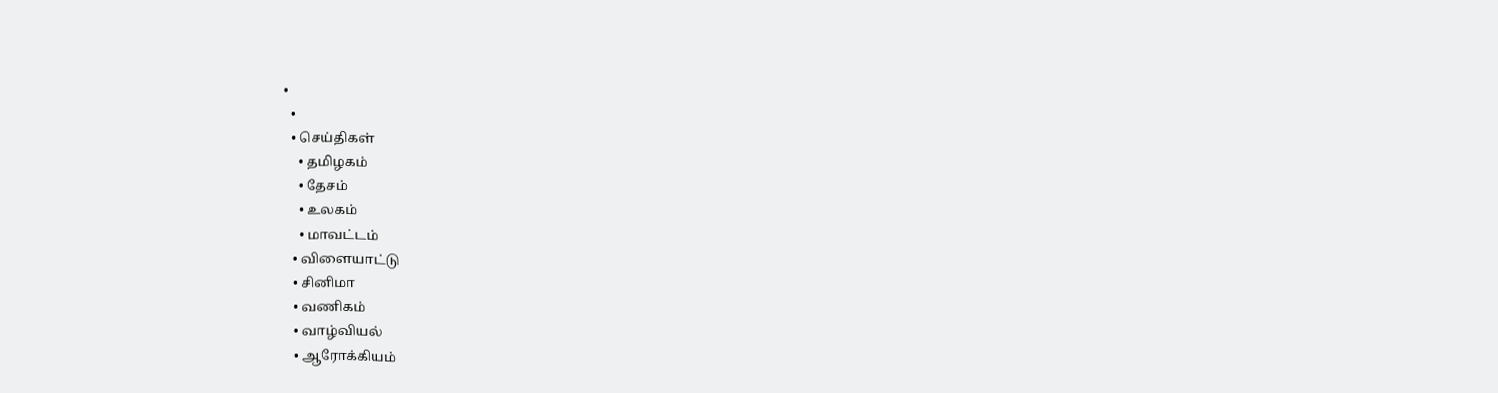•
  •
  • செய்திகள்
    • தமிழகம்
    • தேசம்
    • உலகம்
    • மாவட்டம்
  • விளையாட்டு
  • சினிமா
  • வணிகம்
  • வாழ்வியல்
  • ஆரோக்கியம்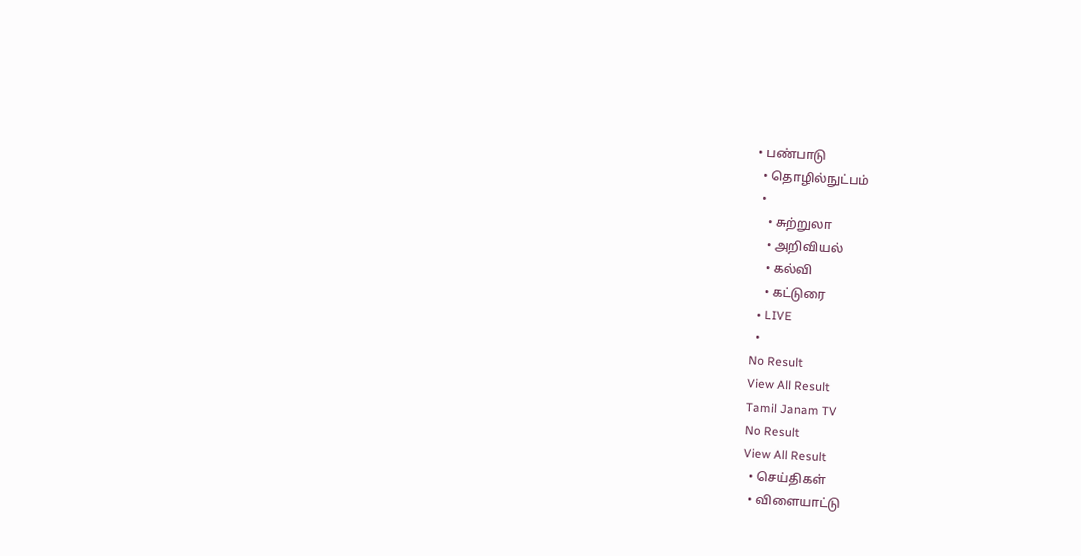• பண்பாடு
  • தொழில்நுட்பம்
  •
    • சுற்றுலா
    • அறிவியல்
    • கல்வி
    • கட்டுரை
  • LIVE
  •
No Result
View All Result
Tamil Janam TV
No Result
View All Result
  • செய்திகள்
  • விளையாட்டு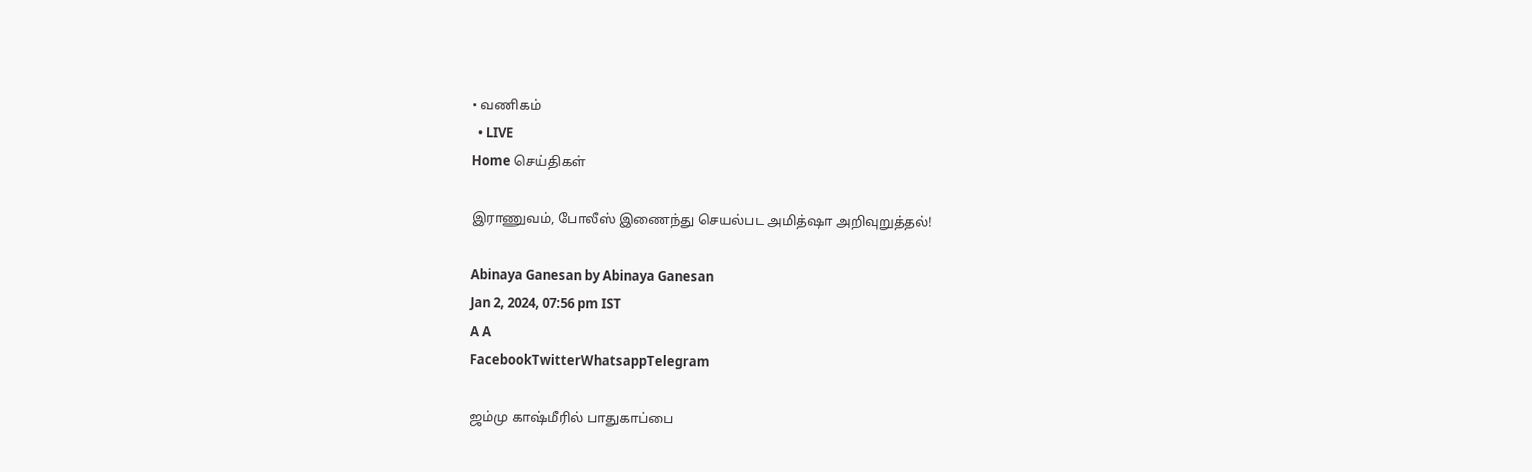• வணிகம்
  • LIVE
Home செய்திகள்

இராணுவம், போலீஸ் இணைந்து செயல்பட அமித்ஷா அறிவுறுத்தல்!

Abinaya Ganesan by Abinaya Ganesan
Jan 2, 2024, 07:56 pm IST
A A
FacebookTwitterWhatsappTelegram

ஜம்மு காஷ்மீரில் பாதுகாப்பை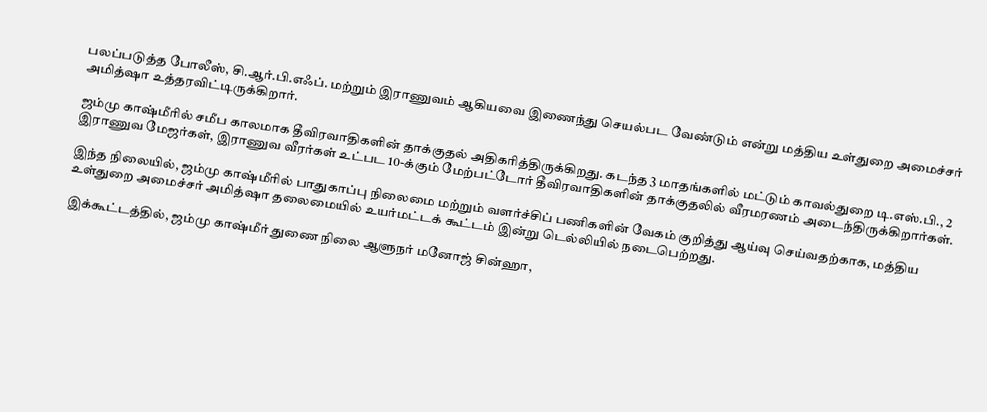பலப்படுத்த போலீஸ், சி.ஆர்.பி.எஃப். மற்றும் இராணுவம் ஆகியவை இணைந்து செயல்பட வேண்டும் என்று மத்திய உள்துறை அமைச்சர் அமித்ஷா உத்தரவிட்டிருக்கிறார்.

ஜம்மு காஷ்மீரில் சமீப காலமாக தீவிரவாதிகளின் தாக்குதல் அதிகரித்திருக்கிறது. கடந்த 3 மாதங்களில் மட்டும் காவல்துறை டி.எஸ்.பி., 2 இராணுவ மேஜர்கள், இராணுவ வீரர்கள் உட்பட 10-க்கும் மேற்பட்டோர் தீவிரவாதிகளின் தாக்குதலில் வீரமரணம் அடைந்திருக்கிறார்கள்.

இந்த நிலையில், ஜம்மு காஷ்மீரில் பாதுகாப்பு நிலைமை மற்றும் வளர்ச்சிப் பணிகளின் வேகம் குறித்து ஆய்வு செய்வதற்காக, மத்திய உள்துறை அமைச்சர் அமித்ஷா தலைமையில் உயர்மட்டக் கூட்டம் இன்று டெல்லியில் நடைபெற்றது.

இக்கூட்டத்தில், ஜம்மு காஷ்மீர் துணை நிலை ஆளுநர் மனோஜ் சின்ஹா,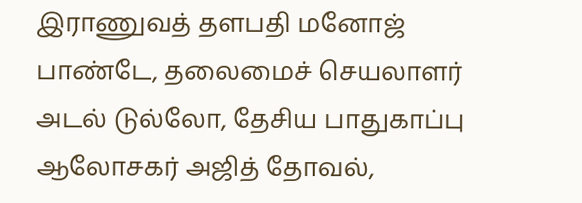இராணுவத் தளபதி மனோஜ் பாண்டே, தலைமைச் செயலாளர் அடல் டுல்லோ, தேசிய பாதுகாப்பு ஆலோசகர் அஜித் தோவல்,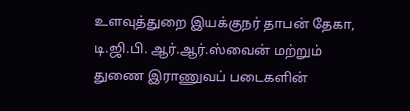உளவுத்துறை இயக்குநர் தாபன் தேகா, டி.ஜி.பி. ஆர்.ஆர்.ஸ்வைன் மற்றும் துணை இராணுவப் படைகளின்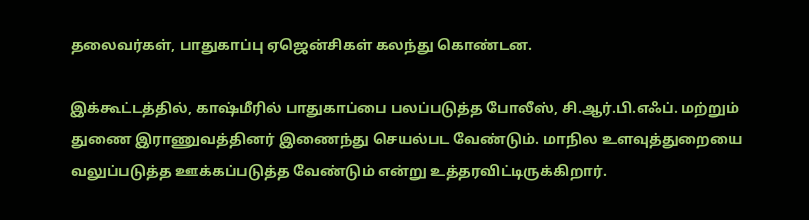தலைவர்கள், பாதுகாப்பு ஏஜென்சிகள் கலந்து கொண்டன.

இக்கூட்டத்தில், காஷ்மீரில் பாதுகாப்பை பலப்படுத்த போலீஸ், சி.ஆர்.பி.எஃப். மற்றும் துணை இராணுவத்தினர் இணைந்து செயல்பட வேண்டும். மாநில உளவுத்துறையை வலுப்படுத்த ஊக்கப்படுத்த வேண்டும் என்று உத்தரவிட்டிருக்கிறார்.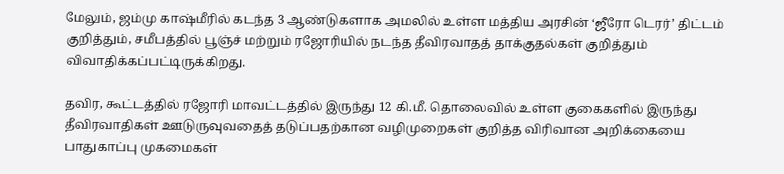மேலும், ஜம்மு காஷ்மீரில் கடந்த 3 ஆண்டுகளாக அமலில் உள்ள மத்திய அரசின் ‘ஜீரோ டெரர்’ திட்டம் குறித்தும், சமீபத்தில் பூஞ்ச் மற்றும் ரஜோரியில் நடந்த தீவிரவாதத் தாக்குதல்கள் குறித்தும் விவாதிக்கப்பட்டிருக்கிறது.

தவிர, கூட்டத்தில் ரஜோரி மாவட்டத்தில் இருந்து 12 கி.மீ. தொலைவில் உள்ள குகைகளில் இருந்து தீவிரவாதிகள் ஊடுருவுவதைத் தடுப்பதற்கான வழிமுறைகள் குறித்த விரிவான அறிக்கையை பாதுகாப்பு முகமைகள்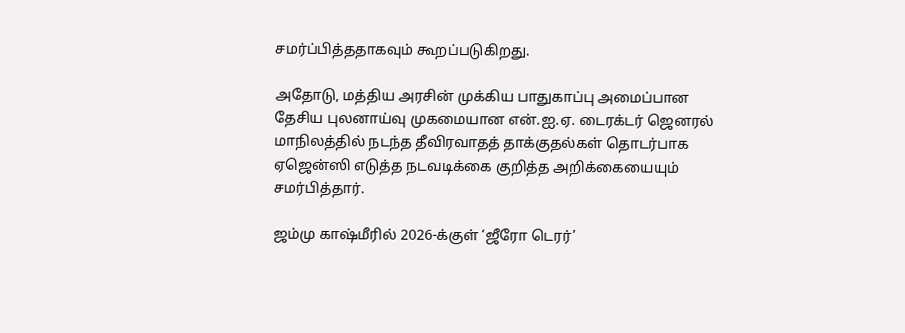சமர்ப்பித்ததாகவும் கூறப்படுகிறது.

அதோடு, மத்திய அரசின் முக்கிய பாதுகாப்பு அமைப்பான தேசிய புலனாய்வு முகமையான என்.ஐ.ஏ. டைரக்டர் ஜெனரல் மாநிலத்தில் நடந்த தீவிரவாதத் தாக்குதல்கள் தொடர்பாக ஏஜென்ஸி எடுத்த நடவடிக்கை குறித்த அறிக்கையையும் சமர்பித்தார்.

ஜம்மு காஷ்மீரில் 2026-க்குள் ‘ஜீரோ டெரர்’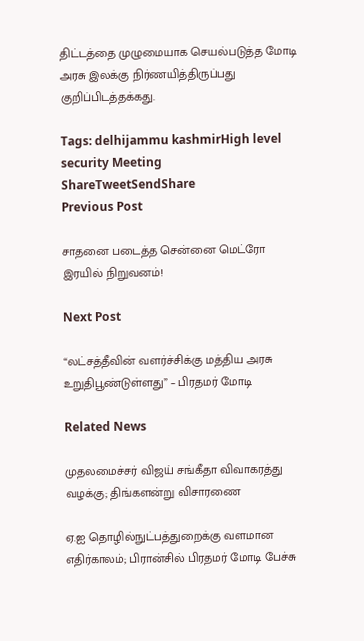திட்டத்தை முழுமையாக செயல்படுத்த மோடி அரசு இலக்கு நிர்ணயித்திருப்பது குறிப்பிடத்தக்கது.

Tags: delhijammu kashmirHigh level security Meeting
ShareTweetSendShare
Previous Post

சாதனை படைத்த சென்னை மெட்ரோ இரயில் நிறுவனம்!

Next Post

“லட்சத்தீவின் வளர்ச்சிக்கு மத்திய அரசு உறுதிபூண்டுள்ளது” – பிரதமர் மோடி

Related News

முதலமைச்சர் விஜய் சங்கீதா விவாகரத்து வழக்கு; திங்களன்று விசாரணை

ஏ.ஐ தொழில்நுட்பத்துறைக்கு வளமான எதிர்காலம்; பிரான்சில் பிரதமர் மோடி பேச்சு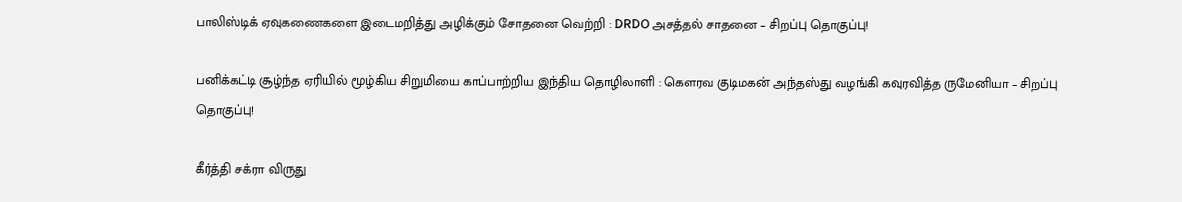பாலிஸ்டிக் ஏவுகணைகளை இடைமறித்து அழிக்கும் சோதனை வெற்றி : DRDO அசத்தல் சாதனை – சிறப்பு தொகுப்பு!

பனிக்கட்டி சூழ்ந்த ஏரியில் மூழ்கிய சிறுமியை காப்பாற்றிய இந்திய தொழிலாளி : கெளரவ குடிமகன் அந்தஸ்து வழங்கி கவுரவித்த ருமேனியா – சிறப்பு தொகுப்பு!

கீர்த்தி சக்ரா விருது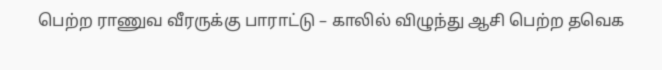பெற்ற ராணுவ வீரருக்கு பாராட்டு – காலில் விழுந்து ஆசி பெற்ற தவெக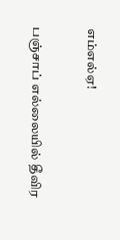எம்எல்ஏ!

பஞ்சாப் எல்லையில் தீவிர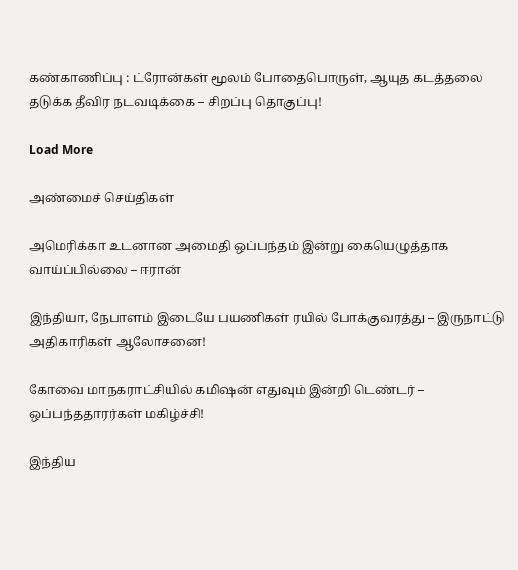கண்காணிப்பு : ட்ரோன்கள் மூலம் போதைபொருள், ஆயுத கடத்தலை தடுக்க தீவிர நடவடிக்கை – சிறப்பு தொகுப்பு!

Load More

அண்மைச் செய்திகள்

அமெரிக்கா உடனான அமைதி ஒப்பந்தம் இன்று கையெழுத்தாக வாய்ப்பில்லை – ஈரான்

இந்தியா, நேபாளம் இடையே பயணிகள் ரயில் போக்குவரத்து – இருநாட்டு அதிகாரிகள் ஆலோசனை!

கோவை மாநகராட்சியில் கமிஷன் எதுவும் இன்றி டெண்டர் – ஒப்பந்ததாரர்கள் மகிழ்ச்சி!

இந்திய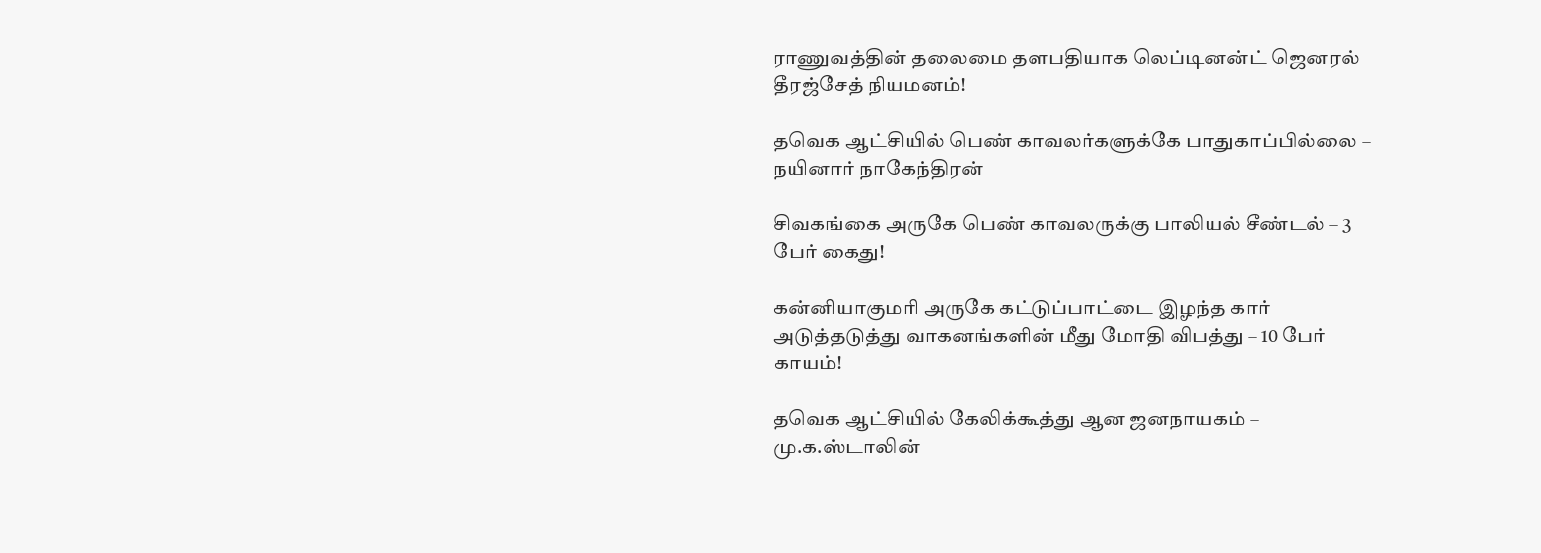ராணுவத்தின் தலைமை தளபதியாக லெப்டினன்ட் ஜெனரல் தீரஜ்சேத் நியமனம்!

தவெக ஆட்சியில் பெண் காவலர்களுக்கே பாதுகாப்பில்லை – நயினார் நாகேந்திரன்

சிவகங்கை அருகே பெண் காவலருக்கு பாலியல் சீண்டல் – 3 பேர் கைது!

கன்னியாகுமரி அருகே கட்டுப்பாட்டை இழந்த கார் அடுத்தடுத்து வாகனங்களின் மீது மோதி விபத்து – 10 பேர் காயம்!

தவெக ஆட்சியில் கேலிக்கூத்து ஆன ஜனநாயகம் – மு.க.ஸ்டாலின்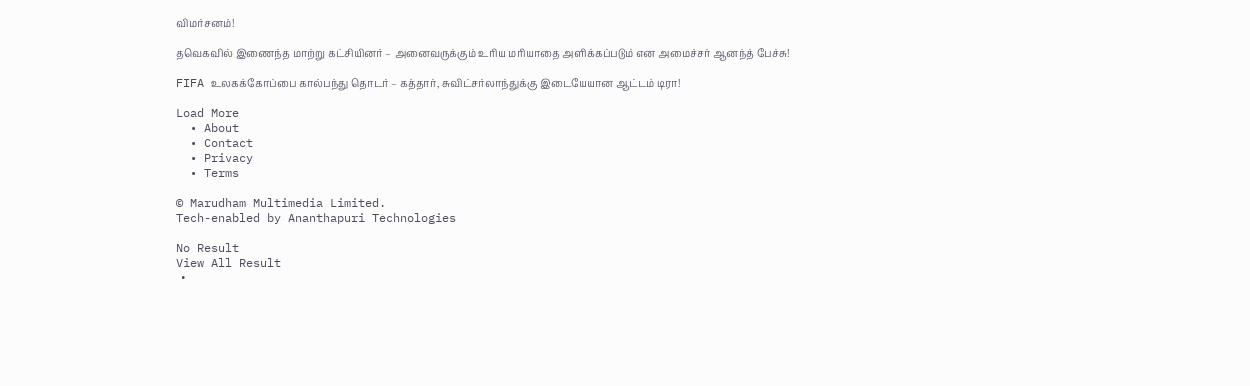விமர்சனம்!

தவெகவில் இணைந்த மாற்று கட்சியினர் – அனைவருக்கும் உரிய மரியாதை அளிக்கப்படும் என அமைச்சர் ஆனந்த் பேச்சு!

FIFA உலகக்கோப்பை கால்பந்து தொடர் – கத்தார், சுவிட்சர்லாந்துக்கு இடையேயான ஆட்டம் டிரா!

Load More
  • About
  • Contact
  • Privacy
  • Terms

© Marudham Multimedia Limited.
Tech-enabled by Ananthapuri Technologies

No Result
View All Result
  •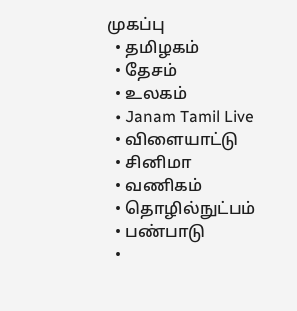முகப்பு
  • தமிழகம்
  • தேசம்
  • உலகம்
  • Janam Tamil Live
  • விளையாட்டு
  • சினிமா
  • வணிகம்
  • தொழில்நுட்பம்
  • பண்பாடு
  •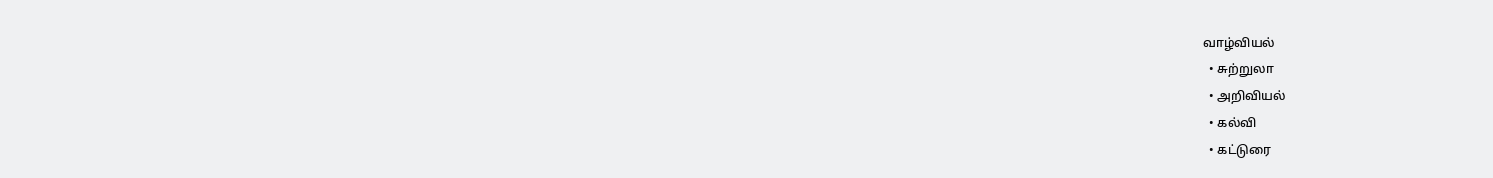வாழ்வியல்
  • சுற்றுலா
  • அறிவியல்
  • கல்வி
  • கட்டுரை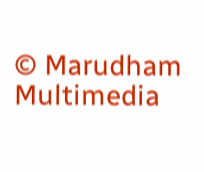© Marudham Multimedia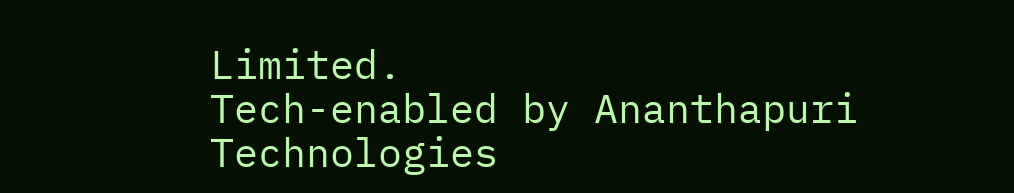Limited.
Tech-enabled by Ananthapuri Technologies